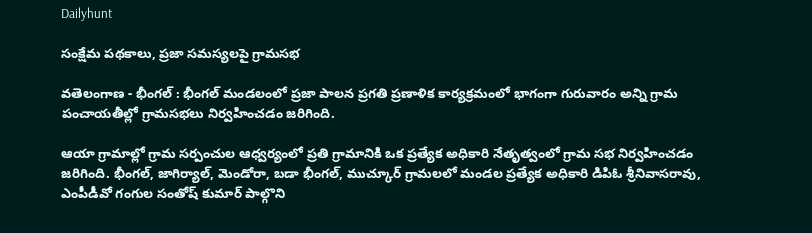Dailyhunt

సంక్షేమ పథకాలు, ప్రజా సమస్యలపై గ్రామసభ

వతెలంగాణ - భీంగల్ : భీంగల్ మండలంలో ప్రజా పాలన ప్రగతి ప్రణాళిక కార్యక్రమంలో భాగంగా గురువారం అన్ని గ్రామ పంచాయతీల్లో గ్రామసభలు నిర్వహించడం జరిగింది.

ఆయా గ్రామాల్లో గ్రామ సర్పంచుల ఆధ్వర్యంలో ప్రతి గ్రామానికి ఒక ప్రత్యేక అధికారి నేతృత్వంలో గ్రామ సభ నిర్వహించడం జరిగింది. భీంగల్, జాగిర్యాల్, మెండోరా, బడా భీంగల్, ముచ్కూర్ గ్రామలలో మండల ప్రత్యేక అధికారి డిపిఓ శ్రీనివాసరావు, ఎంపీడీవో గంగుల సంతోష్ కుమార్ పాల్గొని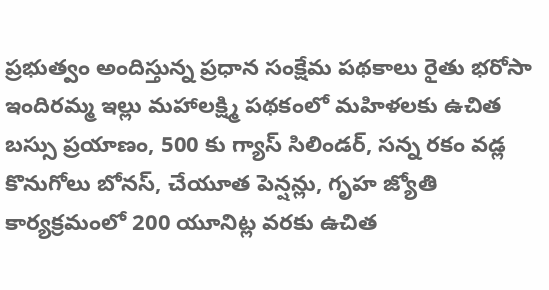ప్రభుత్వం అందిస్తున్న ప్రధాన సంక్షేమ పథకాలు రైతు భరోసా ఇందిరమ్మ ఇల్లు మహాలక్ష్మి పథకంలో మహిళలకు ఉచిత బస్సు ప్రయాణం, 500 కు గ్యాస్ సిలిండర్, సన్న రకం వడ్ల కొనుగోలు బోనస్, చేయూత పెన్షన్లు, గృహ జ్యోతి కార్యక్రమంలో 200 యూనిట్ల వరకు ఉచిత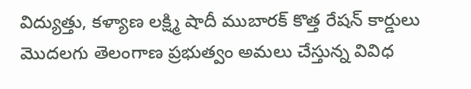విద్యుత్తు, కళ్యాణ లక్ష్మి షాదీ ముబారక్ కొత్త రేషన్ కార్డులు మొదలగు తెలంగాణ ప్రభుత్వం అమలు చేస్తున్న వివిధ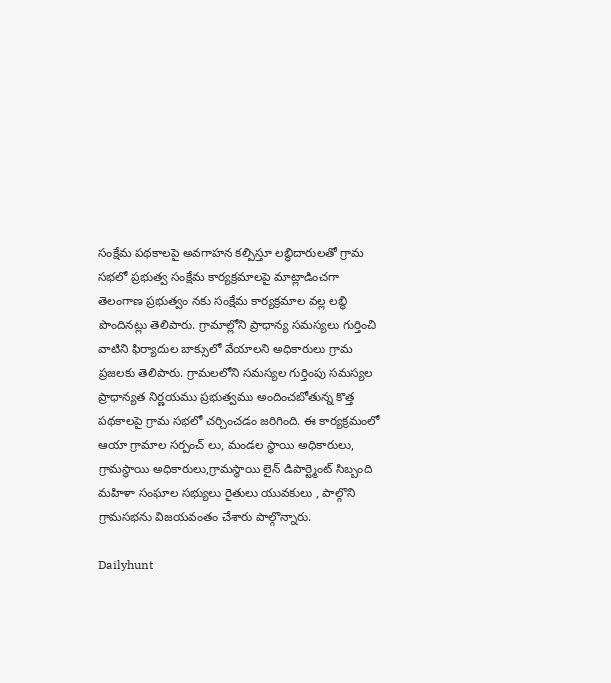సంక్షేమ పథకాలపై అవగాహన కల్పిస్తూ లబ్ధిదారులతో గ్రామ సభలో ప్రభుత్వ సంక్షేమ కార్యక్రమాలపై మాట్లాడించగా తెలంగాణ ప్రభుత్వం నకు సంక్షేమ కార్యక్రమాల వల్ల లబ్ధి పొందినట్లు తెలిపారు. గ్రామాల్లోని ప్రాధాన్య సమస్యలు గుర్తించి వాటిని ఫిర్యాదుల బాక్సులో వేయాలని అధికారులు గ్రామ ప్రజలకు తెలిపారు. గ్రామలలోని సమస్యల గుర్తింపు సమస్యల ప్రాధాన్యత నిర్ణయము ప్రభుత్వము అందించబోతున్న కొత్త పథకాలపై గ్రామ సభలో చర్చించడం జరిగింది. ఈ కార్యక్రమంలో ఆయా గ్రామాల సర్పంచ్ లు, మండల స్థాయి అధికారులు, గ్రామస్థాయి అధికారులు,గ్రామస్థాయి లైన్ డిపార్ట్మెంట్ సిబ్బంది మహిళా సంఘాల సభ్యులు రైతులు యువకులు , పాల్గొని గ్రామసభను విజయవంతం చేశారు పాల్గొన్నారు.

Dailyhunt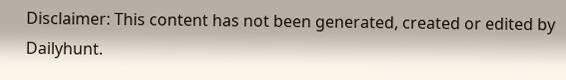Disclaimer: This content has not been generated, created or edited by Dailyhunt.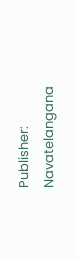Publisher: Navatelangana